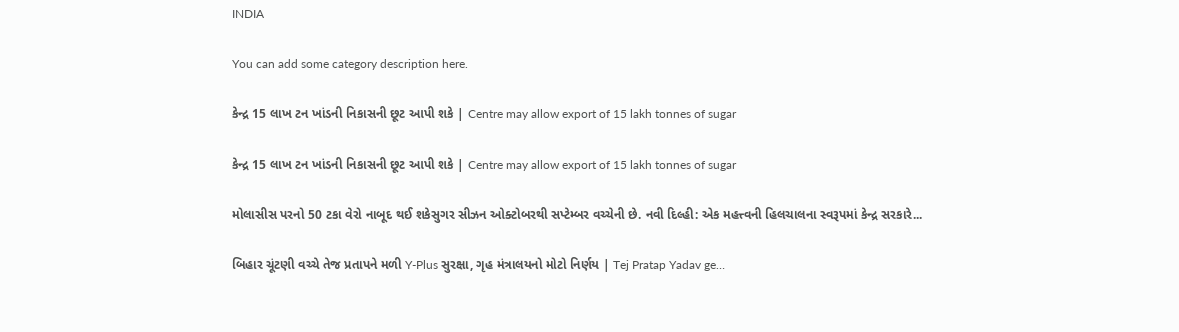INDIA

You can add some category description here.

કેન્દ્ર 15 લાખ ટન ખાંડની નિકાસની છૂટ આપી શકે | Centre may allow export of 15 lakh tonnes of sugar

કેન્દ્ર 15 લાખ ટન ખાંડની નિકાસની છૂટ આપી શકે | Centre may allow export of 15 lakh tonnes of sugar

મોલાસીસ પરનો 50 ટકા વેરો નાબૂદ થઈ શકેસુગર સીઝન ઓક્ટોબરથી સપ્ટેમ્બર વચ્ચેની છે. નવી દિલ્હી: એક મહત્ત્વની હિલચાલના સ્વરૂપમાં કેન્દ્ર સરકારે...

બિહાર ચૂંટણી વચ્ચે તેજ પ્રતાપને મળી Y-Plus સુરક્ષા, ગૃહ મંત્રાલયનો મોટો નિર્ણય | Tej Pratap Yadav ge…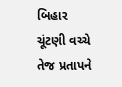બિહાર ચૂંટણી વચ્ચે તેજ પ્રતાપને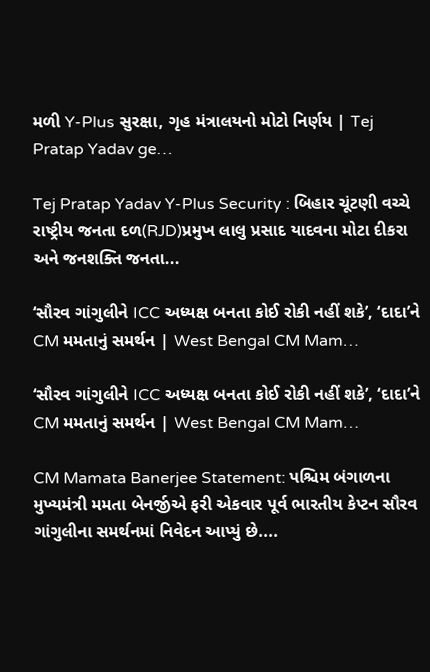મળી Y-Plus સુરક્ષા, ગૃહ મંત્રાલયનો મોટો નિર્ણય | Tej Pratap Yadav ge…

Tej Pratap Yadav Y-Plus Security : બિહાર ચૂંટણી વચ્ચે રાષ્ટ્રીય જનતા દળ(RJD)પ્રમુખ લાલુ પ્રસાદ યાદવના મોટા દીકરા અને જનશક્તિ જનતા...

‘સૌરવ ગાંગુલીને ICC અધ્યક્ષ બનતા કોઈ રોકી નહીં શકે’, ‘દાદા’ને CM મમતાનું સમર્થન | West Bengal CM Mam…

‘સૌરવ ગાંગુલીને ICC અધ્યક્ષ બનતા કોઈ રોકી નહીં શકે’, ‘દાદા’ને CM મમતાનું સમર્થન | West Bengal CM Mam…

CM Mamata Banerjee Statement: પશ્ચિમ બંગાળના મુખ્યમંત્રી મમતા બેનર્જીએ ફરી એકવાર પૂર્વ ભારતીય કેપ્ટન સૌરવ ગાંગુલીના સમર્થનમાં નિવેદન આપ્યું છે....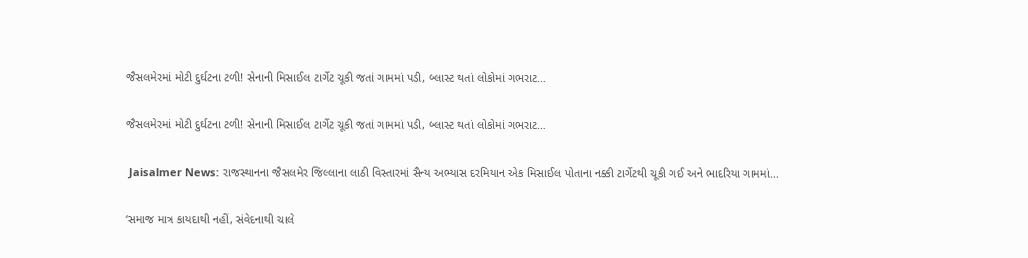જૈસલમેરમાં મોટી દુર્ઘટના ટળી! સેનાની મિસાઈલ ટાર્ગેટ ચૂકી જતાં ગામમાં પડી, બ્લાસ્ટ થતાં લોકોમાં ગભરાટ…

જૈસલમેરમાં મોટી દુર્ઘટના ટળી! સેનાની મિસાઈલ ટાર્ગેટ ચૂકી જતાં ગામમાં પડી, બ્લાસ્ટ થતાં લોકોમાં ગભરાટ…

 Jaisalmer News: રાજસ્થાનના જૈસલમેર જિલ્લાના લાઠી વિસ્તારમાં સૈન્ય અભ્યાસ દરમિયાન એક મિસાઈલ પોતાના નક્કી ટાર્ગેટથી ચૂકી ગઈ અને ભાદરિયા ગામમાં...

‘સમાજ માત્ર કાયદાથી નહીં, સંવેદનાથી ચાલે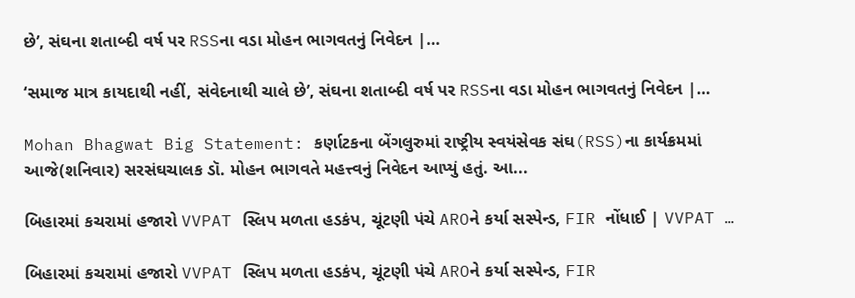છે’, સંઘના શતાબ્દી વર્ષ પર RSSના વડા મોહન ભાગવતનું નિવેદન |…

‘સમાજ માત્ર કાયદાથી નહીં, સંવેદનાથી ચાલે છે’, સંઘના શતાબ્દી વર્ષ પર RSSના વડા મોહન ભાગવતનું નિવેદન |…

Mohan Bhagwat Big Statement: કર્ણાટકના બેંગલુરુમાં રાષ્ટ્રીય સ્વયંસેવક સંઘ(RSS)ના કાર્યક્રમમાં આજે(શનિવાર) સરસંઘચાલક ડૉ. મોહન ભાગવતે મહત્ત્વનું નિવેદન આપ્યું હતું. આ...

બિહારમાં કચરામાં હજારો VVPAT સ્લિપ મળતા હડકંપ, ચૂંટણી પંચે AROને કર્યા સસ્પેન્ડ, FIR નોંધાઈ | VVPAT …

બિહારમાં કચરામાં હજારો VVPAT સ્લિપ મળતા હડકંપ, ચૂંટણી પંચે AROને કર્યા સસ્પેન્ડ, FIR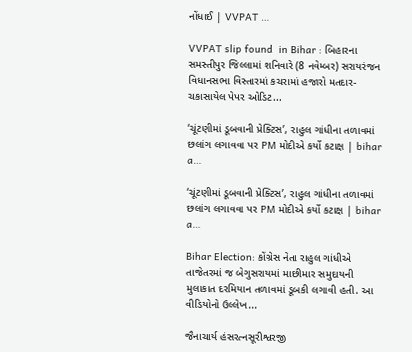નોંધાઈ | VVPAT …

VVPAT slip found  in Bihar : બિહારના સમસ્તીપુર જિલ્લામાં શનિવારે (8 નવેમ્બર) સરાયરંજન વિધાનસભા વિસ્તારમાં કચરામાં હજારો મતદાર-ચકાસાયેલ પેપર ઓડિટ...

‘ચૂંટણીમાં ડૂબવાની પ્રેક્ટિસ’, રાહુલ ગાંધીના તળાવમાં છલાંગ લગાવવા પર PM મોદીએ કર્યો કટાક્ષ | bihar a…

‘ચૂંટણીમાં ડૂબવાની પ્રેક્ટિસ’, રાહુલ ગાંધીના તળાવમાં છલાંગ લગાવવા પર PM મોદીએ કર્યો કટાક્ષ | bihar a…

Bihar Election: કોંગ્રેસ નેતા રાહુલ ગાંધીએ તાજેતરમાં જ બેગુસરાયમાં માછીમાર સમુદાયની મુલાકાત દરમિયાન તળાવમાં ડૂબકી લગાવી હતી. આ વીડિયોનો ઉલ્લેખ...

જૈનાચાર્ય હંસરત્નસૂરીશ્વરજી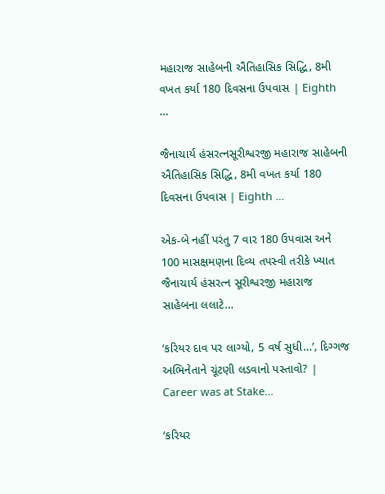મહારાજ સાહેબની ઐતિહાસિક સિદ્ધિ, 8મી વખત કર્યા 180 દિવસના ઉપવાસ | Eighth …

જૈનાચાર્ય હંસરત્નસૂરીશ્વરજી મહારાજ સાહેબની ઐતિહાસિક સિદ્ધિ, 8મી વખત કર્યા 180 દિવસના ઉપવાસ | Eighth …

એક-બે નહીં પરંતુ 7 વાર 180 ઉપવાસ અને 100 માસક્ષમણના દિવ્ય તપસ્વી તરીકે ખ્યાત જૈનાચાર્ય હંસરત્ન સૂરીશ્વરજી મહારાજ સાહેબના લલાટે...

‘કરિયર દાવ પર લાગ્યો, 5 વર્ષ સુધી…’, દિગ્ગજ અભિનેતાને ચૂંટણી લડવાનો પસ્તાવો? | Career was at Stake…

‘કરિયર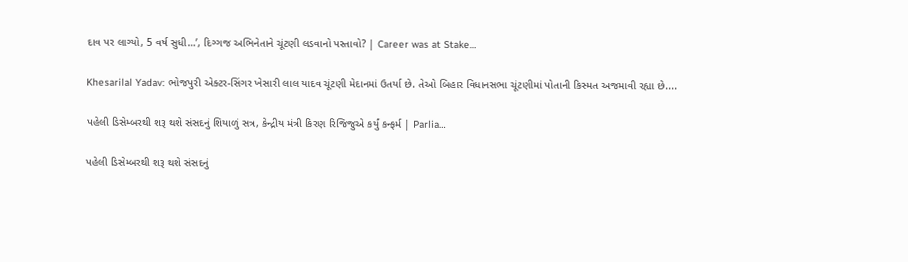દાવ પર લાગ્યો, 5 વર્ષ સુધી…’, દિગ્ગજ અભિનેતાને ચૂંટણી લડવાનો પસ્તાવો? | Career was at Stake…

Khesarilal Yadav: ભોજપુરી એક્ટર-સિંગર ખેસારી લાલ યાદવ ચૂંટણી મેદાનમાં ઉતર્યા છે. તેઓ બિહાર વિધાનસભા ચૂંટણીમાં પોતાની કિસ્મત અજમાવી રહ્યા છે....

પહેલી ડિસેમ્બરથી શરૂ થશે સંસદનું શિયાળું સત્ર, કેન્દ્રીય મંત્રી કિરણ રિજિજુએ કર્યું કન્ફર્મ | Parlia…

પહેલી ડિસેમ્બરથી શરૂ થશે સંસદનું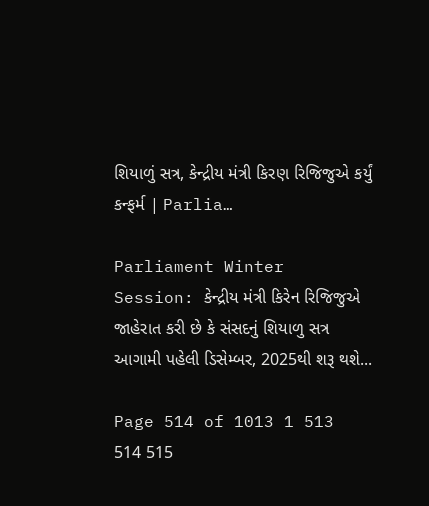શિયાળું સત્ર, કેન્દ્રીય મંત્રી કિરણ રિજિજુએ કર્યું કન્ફર્મ | Parlia…

Parliament Winter Session: કેન્દ્રીય મંત્રી કિરેન રિજિજુએ જાહેરાત કરી છે કે સંસદનું શિયાળુ સત્ર આગામી પહેલી ડિસેમ્બર, 2025થી શરૂ થશે...

Page 514 of 1013 1 513 514 515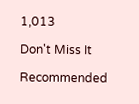1,013

Don't Miss It

Recommended